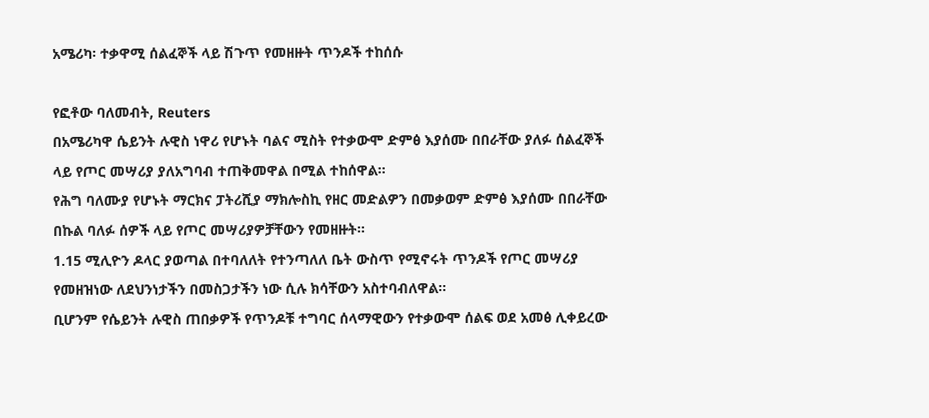አሜሪካ፡ ተቃዋሚ ሰልፈኞች ላይ ሽጉጥ የመዘዙት ጥንዶች ተከሰሱ

የፎቶው ባለመብት, Reuters
በአሜሪካዋ ሴይንት ሉዊስ ነዋሪ የሆኑት ባልና ሚስት የተቃውሞ ድምፅ እያሰሙ በበራቸው ያለፉ ሰልፈኞች ላይ የጦር መሣሪያ ያለአግባብ ተጠቅመዋል በሚል ተከሰዋል።
የሕግ ባለሙያ የሆኑት ማርክና ፓትሪሺያ ማክሎስኪ የዘር መድልዎን በመቃወም ድምፅ እያሰሙ በበራቸው በኩል ባለፉ ሰዎች ላይ የጦር መሣሪያዎቻቸውን የመዘዙት።
1.15 ሚሊዮን ዶላር ያወጣል በተባለለት የተንጣለለ ቤት ውስጥ የሚኖሩት ጥንዶች የጦር መሣሪያ የመዘዝነው ለደህንነታችን በመስጋታችን ነው ሲሉ ክሳቸውን አስተባብለዋል።
ቢሆንም የሴይንት ሉዊስ ጠበቃዎች የጥንዶቹ ተግባር ሰላማዊውን የተቃውሞ ሰልፍ ወደ አመፅ ሊቀይረው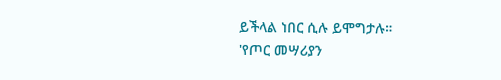ይችላል ነበር ሲሉ ይሞግታሉ።
'የጦር መሣሪያን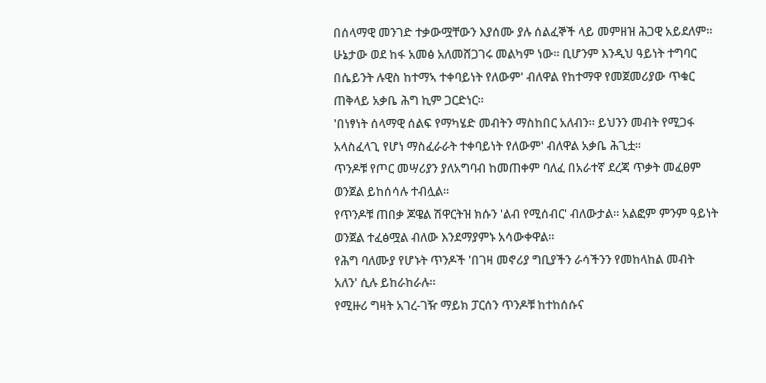በሰላማዊ መንገድ ተቃውሟቸውን እያሰሙ ያሉ ሰልፈኞች ላይ መምዘዝ ሕጋዊ አይደለም። ሁኔታው ወደ ከፋ አመፅ አለመሸጋገሩ መልካም ነው። ቢሆንም እንዲህ ዓይነት ተግባር በሴይንት ሉዊስ ከተማኣ ተቀባይነት የለውም' ብለዋል የከተማዋ የመጀመሪያው ጥቁር ጠቅላይ አቃቤ ሕግ ኪም ጋርድነር።
'በነፃነት ሰላማዊ ሰልፍ የማካሄድ መብትን ማስከበር አለብን። ይህንን መብት የሚጋፋ አላስፈላጊ የሆነ ማስፈራራት ተቀባይነት የለውም' ብለዋል አቃቤ ሕጊቷ።
ጥንዶቹ የጦር መሣሪያን ያለአግባብ ከመጠቀም ባለፈ በአራተኛ ደረጃ ጥቃት መፈፀም ወንጀል ይከሰሳሉ ተብሏል።
የጥንዶቹ ጠበቃ ጆዌል ሽዋርትዝ ክሱን 'ልብ የሚሰብር' ብለውታል። አልፎም ምንም ዓይነት ወንጀል ተፈፅሟል ብለው እንደማያምኑ አሳውቀዋል።
የሕግ ባለሙያ የሆኑት ጥንዶች 'በገዛ መኖሪያ ግቢያችን ራሳችንን የመከላከል መብት አለን' ሲሉ ይከራከራሉ።
የሚዙሪ ግዛት አገረ-ገዥ ማይክ ፓርሰን ጥንዶቹ ከተከሰሱና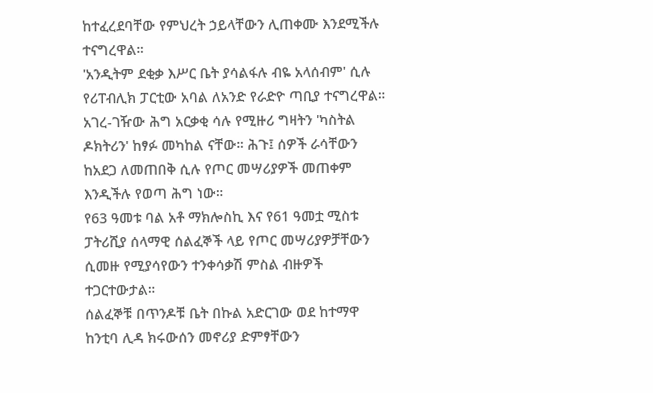ከተፈረደባቸው የምህረት ኃይላቸውን ሊጠቀሙ እንደሚችሉ ተናግረዋል።
'አንዲትም ደቂቃ እሥር ቤት ያሳልፋሉ ብዬ አላሰብም' ሲሉ የሪፐብሊክ ፓርቲው አባል ለአንድ የራድዮ ጣቢያ ተናግረዋል።
አገረ-ገዥው ሕግ አርቃቂ ሳሉ የሚዙሪ ግዛትን 'ካስትል ዶክትሪን' ከፃፉ መካከል ናቸው። ሕጉ፤ ሰዎች ራሳቸውን ከአደጋ ለመጠበቅ ሲሉ የጦር መሣሪያዎች መጠቀም እንዲችሉ የወጣ ሕግ ነው።
የ63 ዓመቱ ባል አቶ ማክሎስኪ እና የ61 ዓመቷ ሚስቱ ፓትሪሺያ ሰላማዊ ሰልፈኞች ላይ የጦር መሣሪያዎቻቸውን ሲመዙ የሚያሳየውን ተንቀሳቃሽ ምስል ብዙዎች ተጋርተውታል።
ሰልፈኞቹ በጥንዶቹ ቤት በኩል አድርገው ወደ ከተማዋ ከንቲባ ሊዳ ክሩውሰን መኖሪያ ድምፃቸውን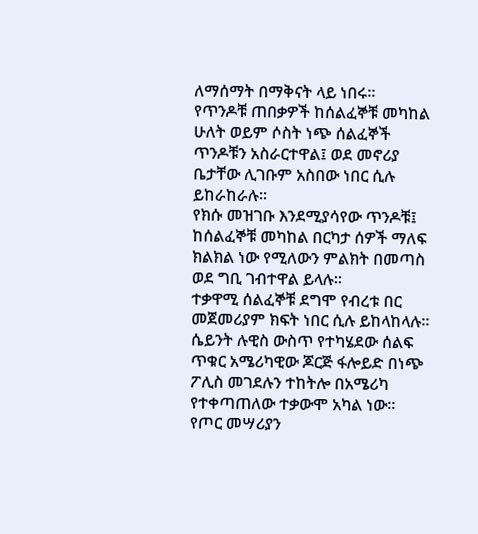ለማሰማት በማቅናት ላይ ነበሩ።
የጥንዶቹ ጠበቃዎች ከሰልፈኞቹ መካከል ሁለት ወይም ሶስት ነጭ ሰልፈኞች ጥንዶቹን አስራርተዋል፤ ወደ መኖሪያ ቤታቸው ሊገቡም አስበው ነበር ሲሉ ይከራከራሉ።
የክሱ መዝገቡ እንደሚያሳየው ጥንዶቹ፤ ከሰልፈኞቹ መካከል በርካታ ሰዎች ማለፍ ክልክል ነው የሚለውን ምልክት በመጣስ ወደ ግቢ ገብተዋል ይላሉ።
ተቃዋሚ ሰልፈኞቹ ደግሞ የብረቱ በር መጀመሪያም ክፍት ነበር ሲሉ ይከላከላሉ።
ሴይንት ሉዊስ ውስጥ የተካሄደው ሰልፍ ጥቁር አሜሪካዊው ጆርጅ ፋሎይድ በነጭ ፖሊስ መገደሉን ተከትሎ በአሜሪካ የተቀጣጠለው ተቃውሞ አካል ነው።
የጦር መሣሪያን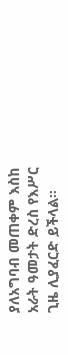ያለአግባብ መጠቀም እስከ አራት ዓመታት ድረስ የእሥር ጊዜ ሊያፈርድ ይችላል።